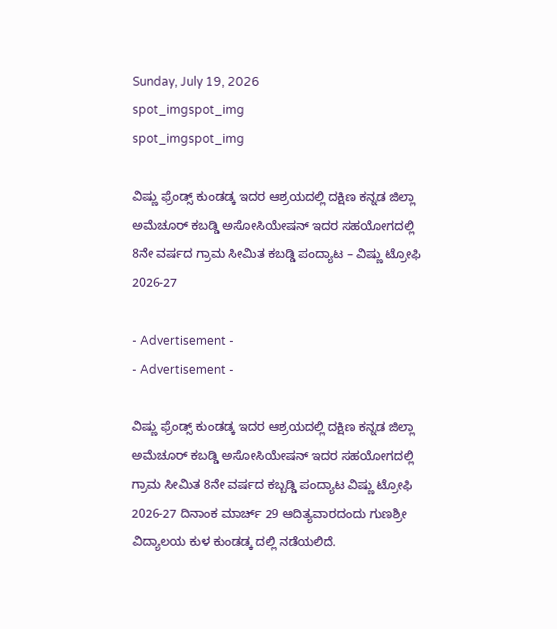Sunday, July 19, 2026
spot_imgspot_img
spot_imgspot_img

ವಿಷ್ಣು ಫ್ರೆಂಡ್ಸ್ ಕುಂಡಡ್ಕ ಇದರ ಆಶ್ರಯದಲ್ಲಿ ದಕ್ಷಿಣ ಕನ್ನಡ ಜಿಲ್ಲಾ ಅಮೆಚೂರ್‍ ಕಬಡ್ಡಿ ಅಸೋಸಿಯೇಷನ್ ಇದರ ಸಹಯೋಗದಲ್ಲಿ 8ನೇ ವರ್ಷದ ಗ್ರಾಮ ಸೀಮಿತ ಕಬಡ್ಡಿ ಪಂದ್ಯಾಟ – ವಿಷ್ಣು ಟ್ರೋಫಿ 2026-27

- Advertisement -
- Advertisement -

ವಿಷ್ಣು ಫ್ರೆಂಡ್ಸ್ ಕುಂಡಡ್ಕ ಇದರ ಆಶ್ರಯದಲ್ಲಿ ದಕ್ಷಿಣ ಕನ್ನಡ ಜಿಲ್ಲಾ ಅಮೆಚೂರ್‍ ಕಬಡ್ಡಿ ಅಸೋಸಿಯೇಷನ್ ಇದರ ಸಹಯೋಗದಲ್ಲಿ ಗ್ರಾಮ ಸೀಮಿತ 8ನೇ ವರ್ಷದ ಕಬ್ಬಡ್ಡಿ ಪಂದ್ಯಾಟ ವಿಷ್ಣು ಟ್ರೋಫಿ 2026-27 ದಿನಾಂಕ ಮಾರ್ಚ್ 29 ಆದಿತ್ಯವಾರದಂದು ಗುಣಶ್ರೀ ವಿದ್ಯಾಲಯ ಕುಳ ಕುಂಡಡ್ಕ ದಲ್ಲಿ ನಡೆಯಲಿದೆ.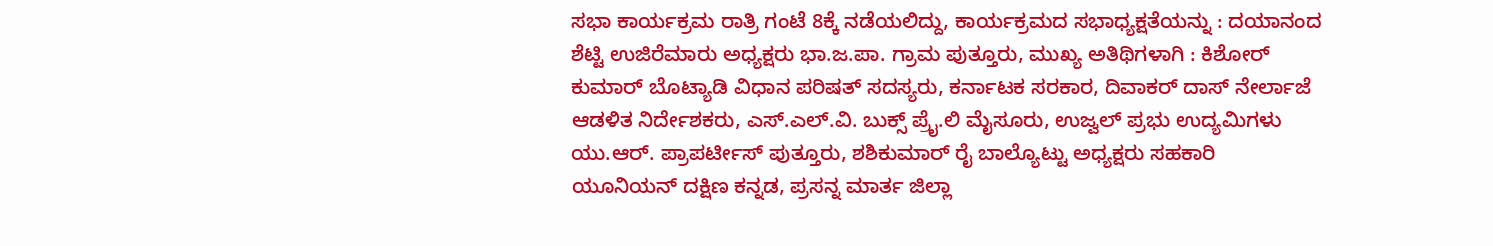ಸಭಾ ಕಾರ್ಯಕ್ರಮ ರಾತ್ರಿ ಗಂಟೆ 8ಕ್ಕೆ ನಡೆಯಲಿದ್ದು, ಕಾರ್ಯಕ್ರಮದ ಸಭಾಧ್ಯಕ್ಷತೆಯನ್ನು : ದಯಾನಂದ ಶೆಟ್ಟಿ ಉಜಿರೆಮಾರು ಅಧ್ಯಕ್ಷರು ಭಾ.ಜ.ಪಾ. ಗ್ರಾಮ ಪುತ್ತೂರು, ಮುಖ್ಯ ಅತಿಥಿಗಳಾಗಿ : ಕಿಶೋರ್ ಕುಮಾರ್ ಬೊಟ್ಯಾಡಿ ವಿಧಾನ ಪರಿಷತ್ ಸದಸ್ಯರು, ಕರ್ನಾಟಕ ಸರಕಾರ, ದಿವಾಕರ್ ದಾಸ್ ನೇರ್ಲಾಜೆ ಆಡಳಿತ ನಿರ್ದೇಶಕರು, ಎಸ್.ಎಲ್.ವಿ. ಬುಕ್ಸ್ ಪ್ರೈ.ಲಿ ಮೈಸೂರು, ಉಜ್ವಲ್ ಪ್ರಭು ಉದ್ಯಮಿಗಳು ಯು.ಆರ್. ಪ್ರಾಪರ್ಟೀಸ್ ಪುತ್ತೂರು, ಶಶಿಕುಮಾರ್ ರೈ ಬಾಲ್ಯೊಟ್ಟು ಅಧ್ಯಕ್ಷರು ಸಹಕಾರಿ ಯೂನಿಯನ್ ದಕ್ಷಿಣ ಕನ್ನಡ, ಪ್ರಸನ್ನ ಮಾರ್ತ ಜಿಲ್ಲಾ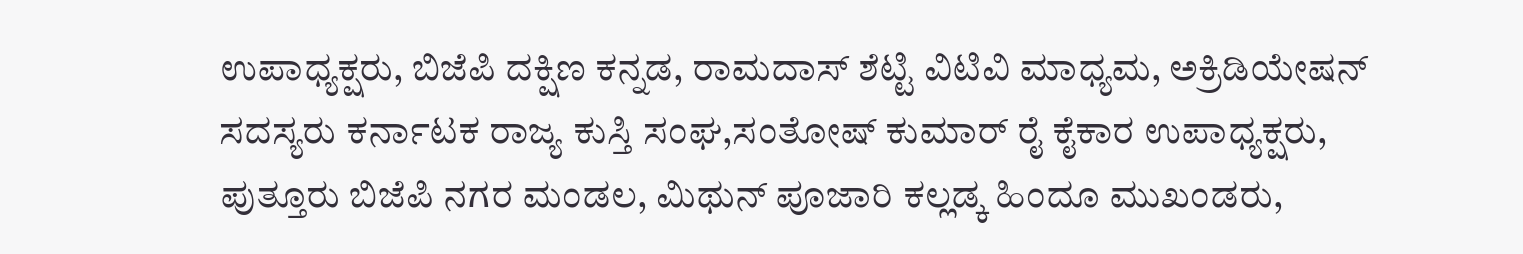ಉಪಾಧ್ಯಕ್ಷರು, ಬಿಜೆಪಿ ದಕ್ಷಿಣ ಕನ್ನಡ, ರಾಮದಾಸ್ ಶೆಟ್ಟಿ ವಿಟಿವಿ ಮಾಧ್ಯಮ, ಅಕ್ರಿಡಿಯೇಷನ್ ಸದಸ್ಯರು ಕರ್ನಾಟಕ ರಾಜ್ಯ ಕುಸ್ತಿ ಸಂಘ,ಸಂತೋಷ್ ಕುಮಾರ್ ರೈ ಕೈಕಾರ ಉಪಾಧ್ಯಕ್ಷರು, ಪುತ್ತೂರು ಬಿಜೆಪಿ ನಗರ ಮಂಡಲ, ಮಿಥುನ್ ಪೂಜಾರಿ ಕಲ್ಲಡ್ಕ ಹಿಂದೂ ಮುಖಂಡರು,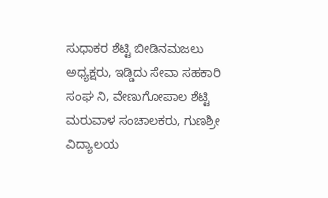ಸುಧಾಕರ ಶೆಟ್ಟಿ ಬೀಡಿನಮಜಲು ಅಧ್ಯಕ್ಷರು, ಇಡ್ಡಿದು ಸೇವಾ ಸಹಕಾರಿ ಸಂಘ ನಿ, ವೇಣುಗೋಪಾಲ ಶೆಟ್ಟಿ ಮರುವಾಳ ಸಂಚಾಲಕರು, ಗುಣಶ್ರೀ ವಿದ್ಯಾಲಯ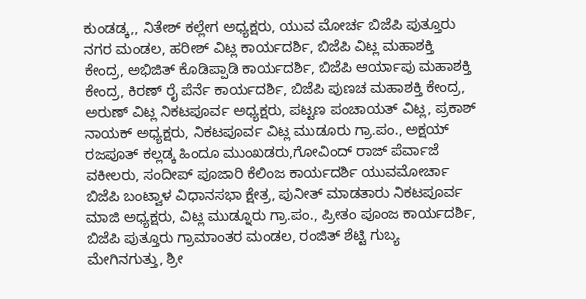ಕುಂಡಡ್ಕ,, ನಿತೇಶ್ ಕಲ್ಲೇಗ ಅಧ್ಯಕ್ಷರು, ಯುವ ಮೋರ್ಚ ಬಿಜೆಪಿ ಪುತ್ತೂರು ನಗರ ಮಂಡಲ, ಹರೀಶ್ ವಿಟ್ಲ ಕಾರ್ಯದರ್ಶಿ, ಬಿಜೆಪಿ ವಿಟ್ಲ ಮಹಾಶಕ್ತಿ ಕೇಂದ್ರ, ಅಭಿಜಿತ್ ಕೊಡಿಪ್ಪಾಡಿ ಕಾರ್ಯದರ್ಶಿ, ಬಿಜೆಪಿ ಆರ್ಯಾಪು ಮಹಾಶಕ್ತಿ ಕೇಂದ್ರ, ಕಿರಣ್ ರೈ ಪೆರ್ನೆ ಕಾರ್ಯದರ್ಶಿ, ಬಿಜೆಪಿ ಪುಣಚ ಮಹಾಶಕ್ತಿ ಕೇಂದ್ರ, ಅರುಣ್ ವಿಟ್ಲ ನಿಕಟಪೂರ್ವ ಅಧ್ಯಕ್ಷರು, ಪಟ್ಟಣ ಪಂಚಾಯತ್ ವಿಟ್ಲ, ಪ್ರಕಾಶ್ ನಾಯಕ್ ಅಧ್ಯಕ್ಷರು, ನಿಕಟಪೂರ್ವ ವಿಟ್ಲ ಮುಡೂರು ಗ್ರಾ.ಪಂ., ಅಕ್ಷಯ್ ರಜಪೂತ್ ಕಲ್ಲಡ್ಕ ಹಿಂದೂ ಮುಂಖಡರು,ಗೋವಿಂದ್ ರಾಜ್ ಪೆರ್ವಾಜೆ ವಕೀಲರು, ಸಂದೀಪ್ ಪೂಜಾರಿ ಕೆಲಿಂಜ ಕಾರ್ಯದರ್ಶಿ ಯುವಮೋರ್ಚಾ ಬಿಜೆಪಿ ಬಂಟ್ವಾಳ ವಿಧಾನಸಭಾ ಕ್ಷೇತ್ರ, ಪುನೀತ್ ಮಾಡತಾರು ನಿಕಟಪೂರ್ವ ಮಾಜಿ ಅಧ್ಯಕ್ಷರು, ವಿಟ್ಲ ಮುಡ್ನೂರು ಗ್ರಾ.ಪಂ., ಪ್ರೀತಂ ಪೂಂಜ ಕಾರ್ಯದರ್ಶಿ, ಬಿಜೆಪಿ ಪುತ್ತೂರು ಗ್ರಾಮಾಂತರ ಮಂಡಲ, ರಂಜಿತ್ ಶೆಟ್ಟಿ ಗುಬ್ಯ ಮೇಗಿನಗುತ್ತು, ಶ್ರೀ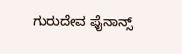ಗುರುದೇವ ಫೈನಾನ್ಸ್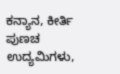ಕನ್ಯಾನ, ಕೀರ್ತಿ ಪುಣಚ ಉದ್ಯಮಿಗಳು,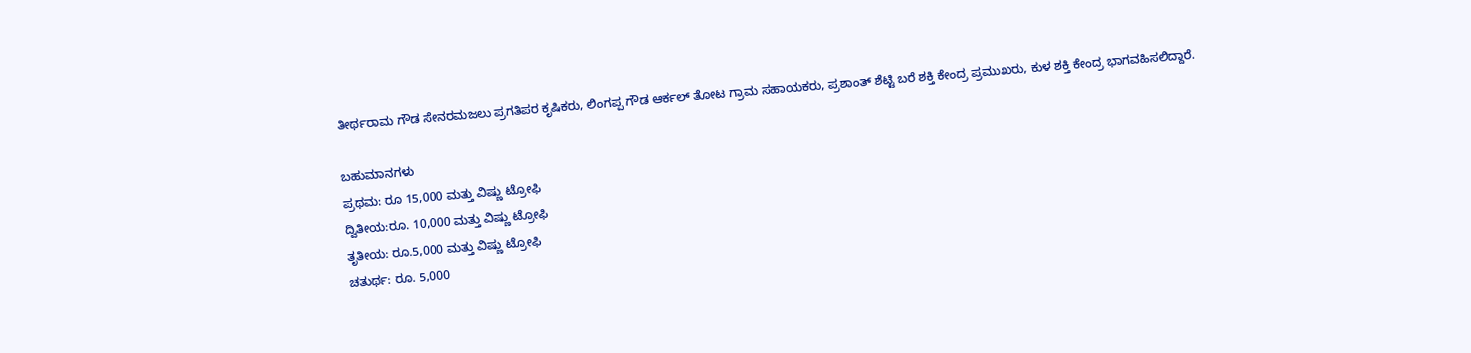ತೀರ್ಥರಾಮ ಗೌಡ ಸೇನರಮಜಲು ಪ್ರಗತಿಪರ ಕೃಷಿಕರು, ಲಿಂಗಪ್ಪ ಗೌಡ ಆರ್ಕಲ್ ತೋಟ ಗ್ರಾಮ ಸಹಾಯಕರು, ಪ್ರಶಾಂತ್ ಶೆಟ್ಟಿ ಬರೆ ಶಕ್ತಿ ಕೇಂದ್ರ ಪ್ರಮುಖರು, ಕುಳ ಶಕ್ತಿ ಕೇಂದ್ರ ಭಾಗವಹಿಸಲಿದ್ದಾರೆ.

ಬಹುಮಾನಗಳು
ಪ್ರಥಮ: ರೂ 15,000 ಮತ್ತು ವಿಷ್ಣು ಟ್ರೋಫಿ
ದ್ವಿತೀಯ:ರೂ. 10,000 ಮತ್ತು ವಿಷ್ಣು ಟ್ರೋಫಿ
ತೃತೀಯ: ರೂ.5,000 ಮತ್ತು ವಿಷ್ಣು ಟ್ರೋಫಿ
ಚತುರ್ಥ: ರೂ. 5,000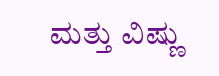ಮತ್ತು ವಿಷ್ಣು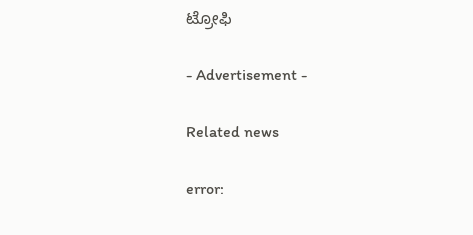ಟ್ರೋಫಿ

- Advertisement -

Related news

error: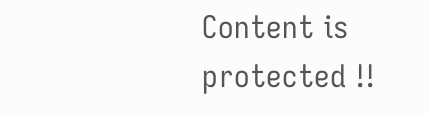Content is protected !!